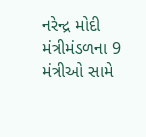નરેન્દ્ર મોદી મંત્રીમંડળના 9 મંત્રીઓ સામે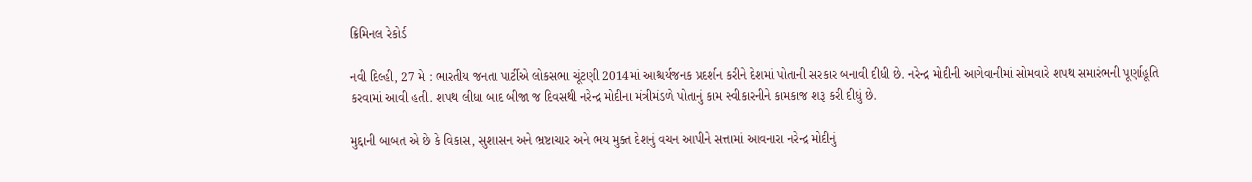ક્રિમિનલ રેકોર્ડ

નવી દિલ્હી, 27 મે : ભારતીય જનતા પાર્ટીએ લોકસભા ચૂંટણી 2014માં આશ્ચર્યજનક પ્રદર્શન કરીને દેશમાં પોતાની સરકાર બનાવી દીધી છે. નરેન્દ્ર મોદીની આગેવાનીમાં સોમવારે શપથ સમારંભની પૂર્ણાહૂતિ કરવામાં આવી હતી. શપથ લીધા બાદ બીજા જ દિવસથી નરેન્દ્ર મોદીના મંત્રીમંડળે પોતાનું કામ સ્વીકારનીને કામકાજ શરૂ કરી દીધું છે.

મુદ્દાની બાબત એ છે કે વિકાસ, સુશાસન અને ભ્રષ્ટાચાર અને ભય મુક્ત દેશનું વચન આપીને સત્તામાં આવનારા નરેન્દ્ર મોદીનું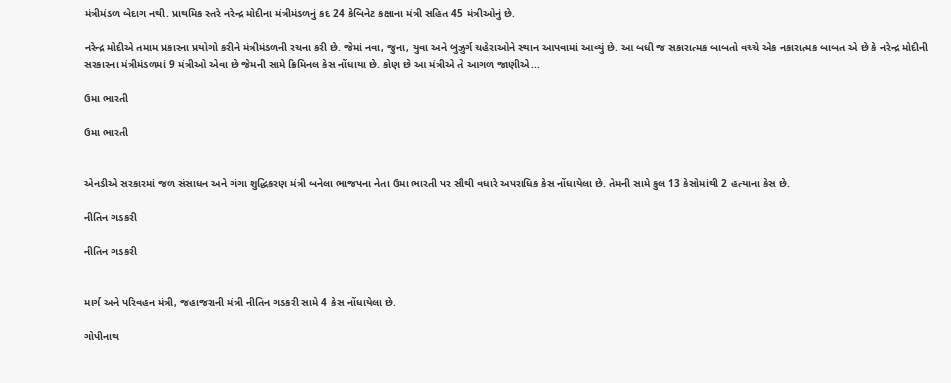મંત્રીમંડળ બેદાગ નથી. પ્રાથમિક સ્તરે નરેન્દ્ર મોદીના મંત્રીમંડળનું કદ 24 કેબિનેટ કક્ષાના મંત્રી સહિત 45 મંત્રીઓનું છે.

નરેન્દ્ર મોદીએ તમામ પ્રકારના પ્રયોગો કરીને મંત્રીમંડળની રચના કરી છે. જેમાં નવા, જુના, યુવા અને બુઝુર્ગ ચહેરાઓને સ્થાન આપવામાં આવ્યું છે. આ બધી જ સકારાત્મક બાબતો વચ્ચે એક નકારાત્મક બાબત એ છે કે નરેન્દ્ર મોદીની સરકારના મંત્રીમંડળમાં 9 મંત્રીઓ એવા છે જેમની સામે ક્રિમિનલ કેસ નોંધાયા છે. કોણ છે આ મંત્રીએ તે આગળ જાણીએ...

ઉમા ભારતી

ઉમા ભારતી


એનડીએ સરકારમાં જળ સંસાધન અને ગંગા શુદ્ધિકરણ મંત્રી બનેલા ભાજપના નેતા ઉમા ભારતી પર સૌથી વધારે અપરાધિક કેસ નોંધાયેલા છે. તેમની સામે કુલ 13 કેસોમાંથી 2 હત્યાના કેસ છે.

નીતિન ગડકરી

નીતિન ગડકરી


માર્ગ અને પરિવહન મંત્રી, જહાજરાની મંત્રી નીતિન ગડકરી સામે 4 કેસ નોંધાયેલા છે.

ગોપીનાથ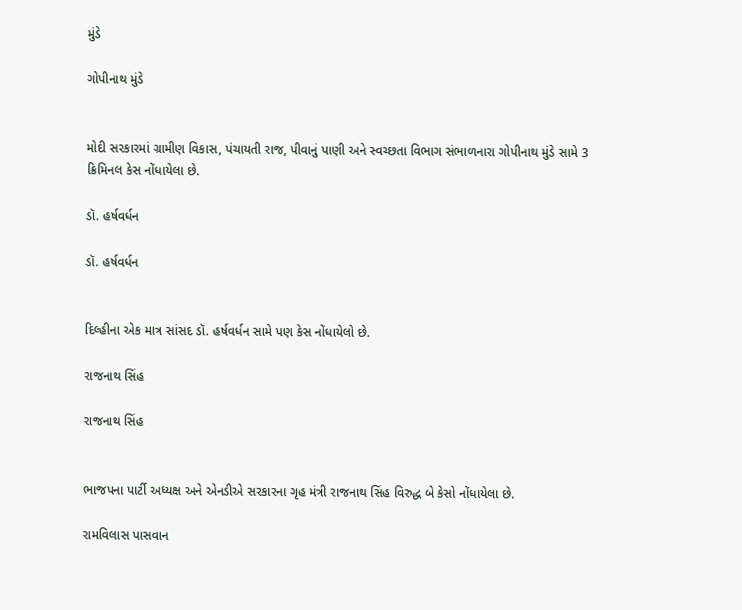મુંડે

ગોપીનાથ મુંડે


મોદી સરકારમાં ગ્રામીણ વિકાસ, પંચાયતી રાજ, પીવાનું પાણી અને સ્વચ્છતા વિભાગ સંભાળનારા ગોપીનાથ મુંડે સામે 3 ક્રિમિનલ કેસ નોંધાયેલા છે.

ડૉ. હર્ષવર્ધન

ડૉ. હર્ષવર્ધન


દિલ્હીના એક માત્ર સાંસદ ડૉ. હર્ષવર્ધન સામે પણ કેસ નોંધાયેલો છે.

રાજનાથ સિંહ

રાજનાથ સિંહ


ભાજપના પાર્ટી અધ્યક્ષ અને એનડીએ સરકારના ગૃહ મંત્રી રાજનાથ સિંહ વિરુદ્ધ બે કેસો નોંધાયેલા છે.

રામવિલાસ પાસવાન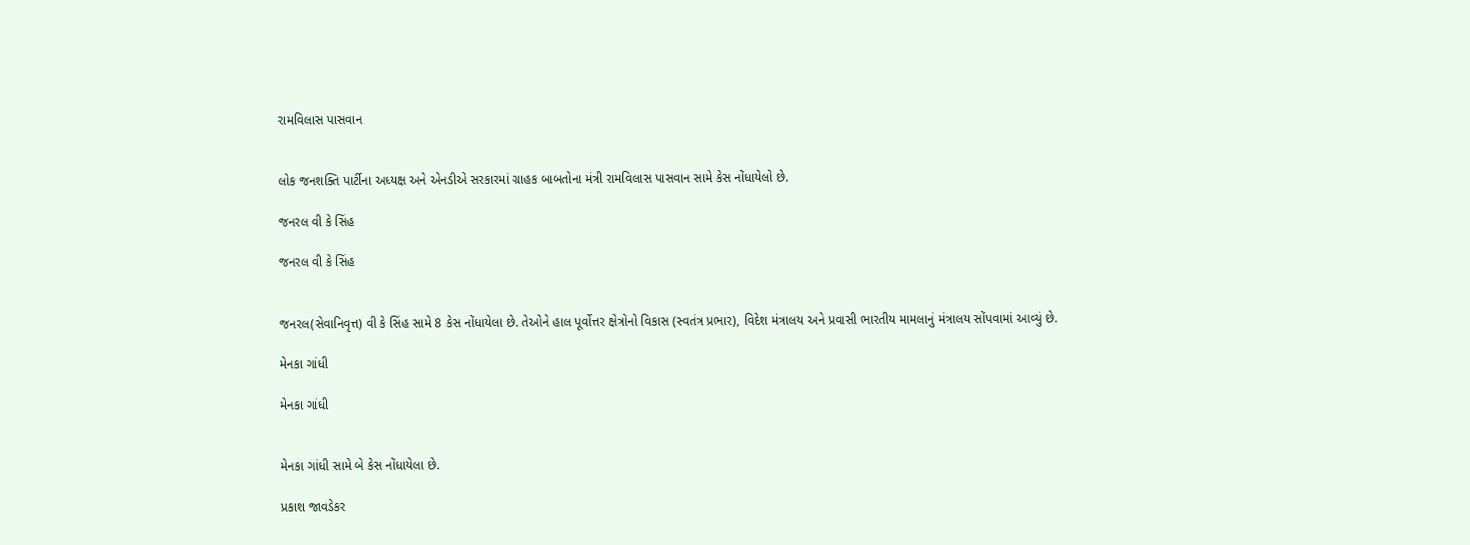રામવિલાસ પાસવાન


લોક જનશક્તિ પાર્ટીના અધ્યક્ષ અને એનડીએ સરકારમાં ગ્રાહક બાબતોના મંત્રી રામવિલાસ પાસવાન સામે કેસ નોંધાયેલો છે.

જનરલ વી કે સિંહ

જનરલ વી કે સિંહ


જનરલ(સેવાનિવૃત્ત) વી કે સિંહ સામે 8 કેસ નોંધાયેલા છે. તેઓને હાલ પૂર્વોત્તર ક્ષેત્રોનો વિકાસ (સ્વતંત્ર પ્રભાર), વિદેશ મંત્રાલય અને પ્રવાસી ભારતીય મામલાનું મંત્રાલય સોંપવામાં આવ્યું છે.

મેનકા ગાંધી

મેનકા ગાંધી


મેનકા ગાંધી સામે બે કેસ નોંધાયેલા છે.

પ્રકાશ જાવડેકર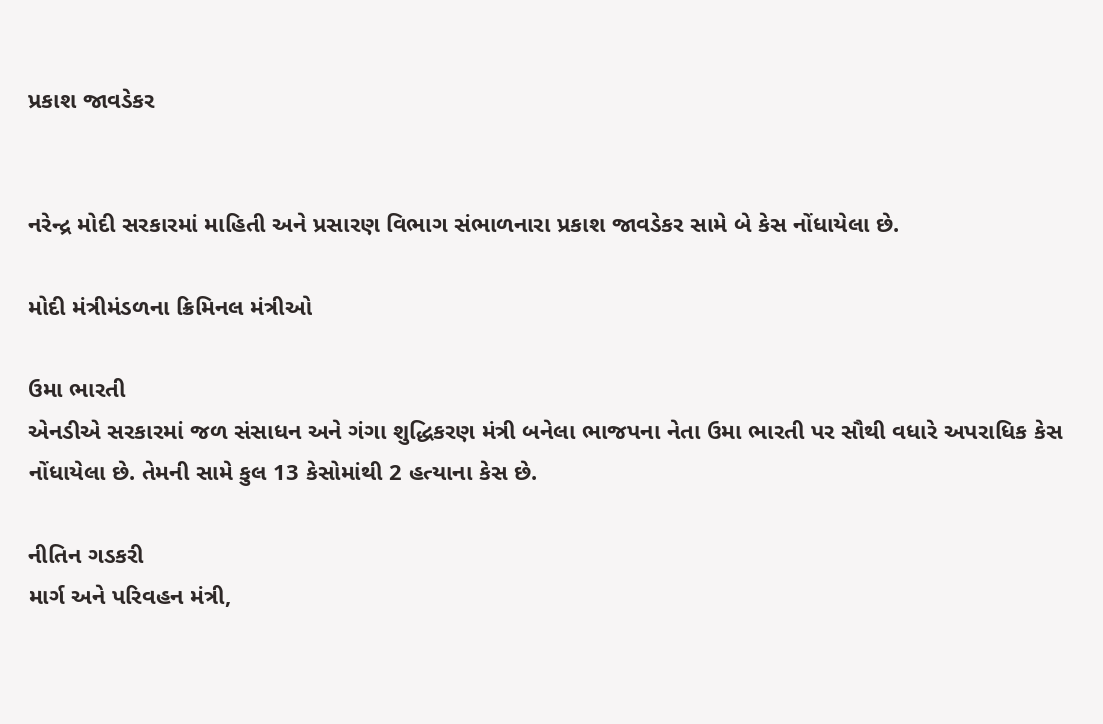પ્રકાશ જાવડેકર


નરેન્દ્ર મોદી સરકારમાં માહિતી અને પ્રસારણ વિભાગ સંભાળનારા પ્રકાશ જાવડેકર સામે બે કેસ નોંધાયેલા છે.

મોદી મંત્રીમંડળના ક્રિમિનલ મંત્રીઓ

ઉમા ભારતી
એનડીએ સરકારમાં જળ સંસાધન અને ગંગા શુદ્ધિકરણ મંત્રી બનેલા ભાજપના નેતા ઉમા ભારતી પર સૌથી વધારે અપરાધિક કેસ નોંધાયેલા છે. તેમની સામે કુલ 13 કેસોમાંથી 2 હત્યાના કેસ છે.

નીતિન ગડકરી
માર્ગ અને પરિવહન મંત્રી,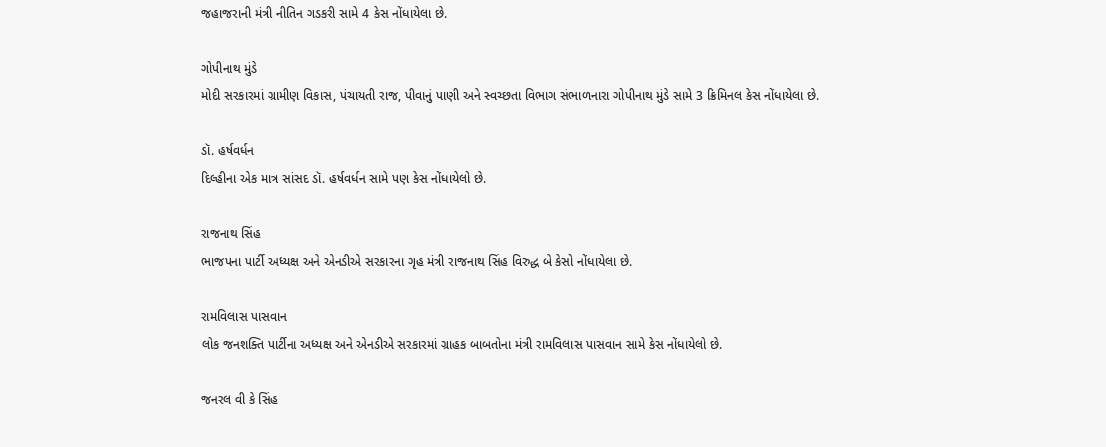જહાજરાની મંત્રી નીતિન ગડકરી સામે 4 કેસ નોંધાયેલા છે.

ગોપીનાથ મુંડે
મોદી સરકારમાં ગ્રામીણ વિકાસ, પંચાયતી રાજ, પીવાનું પાણી અને સ્વચ્છતા વિભાગ સંભાળનારા ગોપીનાથ મુંડે સામે 3 ક્રિમિનલ કેસ નોંધાયેલા છે.

ડૉ. હર્ષવર્ધન
દિલ્હીના એક માત્ર સાંસદ ડૉ. હર્ષવર્ધન સામે પણ કેસ નોંધાયેલો છે.

રાજનાથ સિંહ
ભાજપના પાર્ટી અધ્યક્ષ અને એનડીએ સરકારના ગૃહ મંત્રી રાજનાથ સિંહ વિરુદ્ધ બે કેસો નોંધાયેલા છે.

રામવિલાસ પાસવાન
લોક જનશક્તિ પાર્ટીના અધ્યક્ષ અને એનડીએ સરકારમાં ગ્રાહક બાબતોના મંત્રી રામવિલાસ પાસવાન સામે કેસ નોંધાયેલો છે.

જનરલ વી કે સિંહ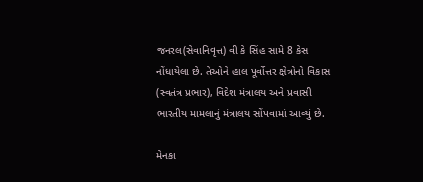જનરલ(સેવાનિવૃત્ત) વી કે સિંહ સામે 8 કેસ નોંધાયેલા છે. તેઓને હાલ પૂર્વોત્તર ક્ષેત્રોનો વિકાસ (સ્વતંત્ર પ્રભાર), વિદેશ મંત્રાલય અને પ્રવાસી ભારતીય મામલાનું મંત્રાલય સોંપવામાં આવ્યું છે.

મેનકા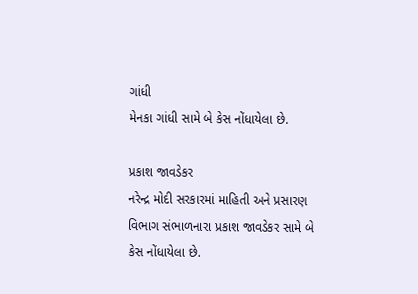ગાંધી
મેનકા ગાંધી સામે બે કેસ નોંધાયેલા છે.

પ્રકાશ જાવડેકર
નરેન્દ્ર મોદી સરકારમાં માહિતી અને પ્રસારણ વિભાગ સંભાળનારા પ્રકાશ જાવડેકર સામે બે કેસ નોંધાયેલા છે.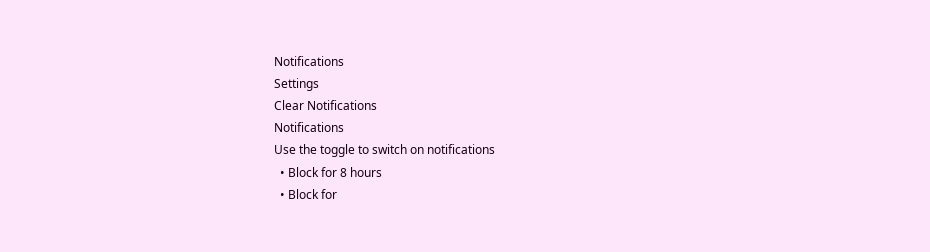Notifications
Settings
Clear Notifications
Notifications
Use the toggle to switch on notifications
  • Block for 8 hours
  • Block for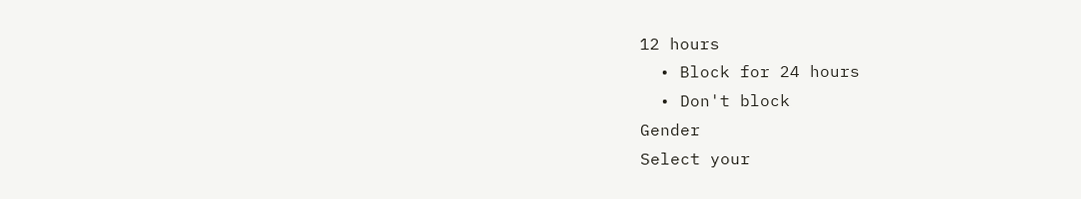12 hours
  • Block for 24 hours
  • Don't block
Gender
Select your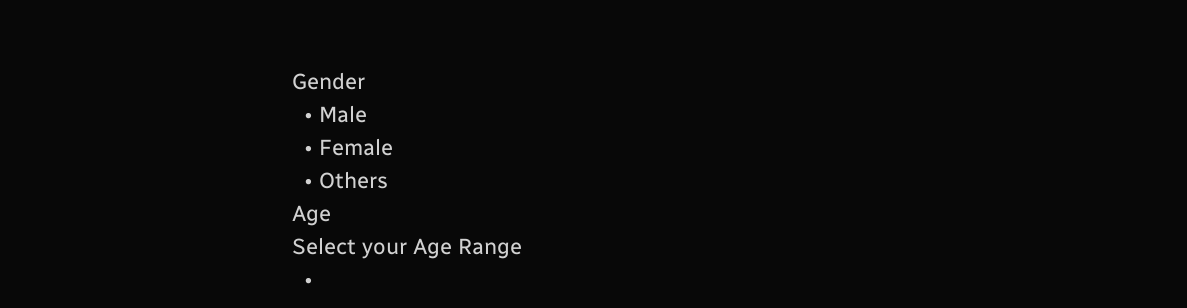Gender
  • Male
  • Female
  • Others
Age
Select your Age Range
  •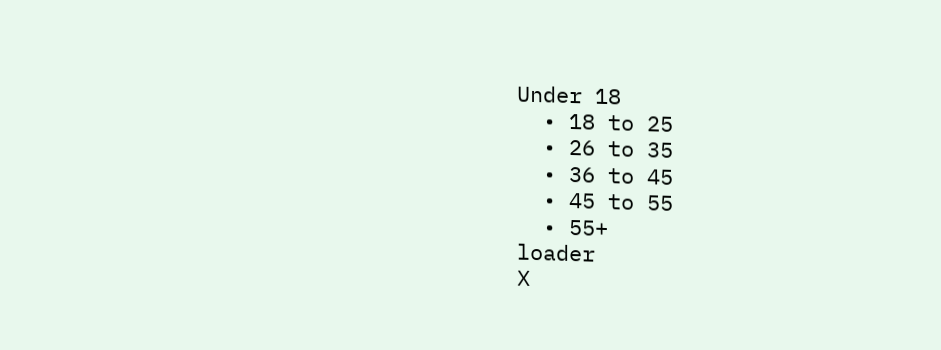Under 18
  • 18 to 25
  • 26 to 35
  • 36 to 45
  • 45 to 55
  • 55+
loader
X